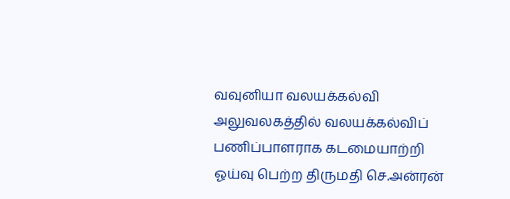வவுனியா வலயக்கல்வி அலுவலகத்தில் வலயக்கல்விப் பணிப்பாளராக கடமையாற்றி ஓய்வு பெற்ற திருமதி செ.அன்ரன்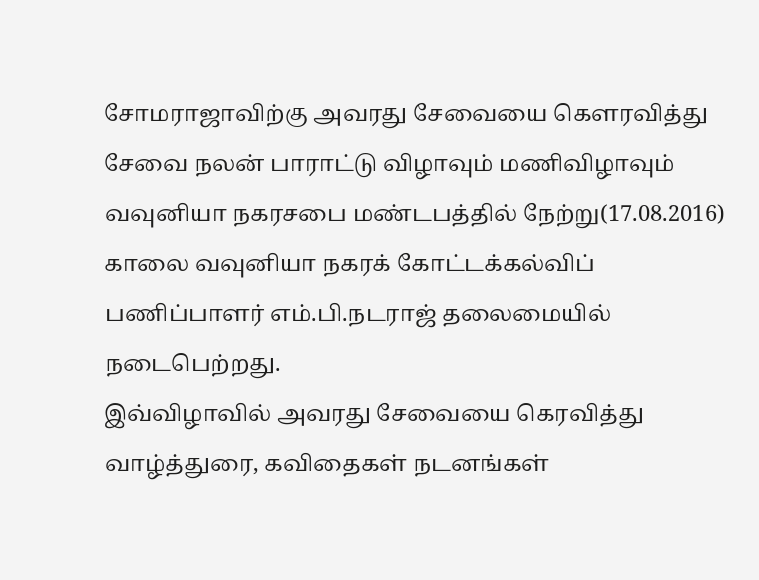சோமராஜாவிற்கு அவரது சேவையை கௌரவித்து சேவை நலன் பாராட்டு விழாவும் மணிவிழாவும் வவுனியா நகரசபை மண்டபத்தில் நேற்று(17.08.2016) காலை வவுனியா நகரக் கோட்டக்கல்விப் பணிப்பாளர் எம்.பி.நடராஜ் தலைமையில் நடைபெற்றது.
இவ்விழாவில் அவரது சேவையை கெரவித்து வாழ்த்துரை, கவிதைகள் நடனங்கள்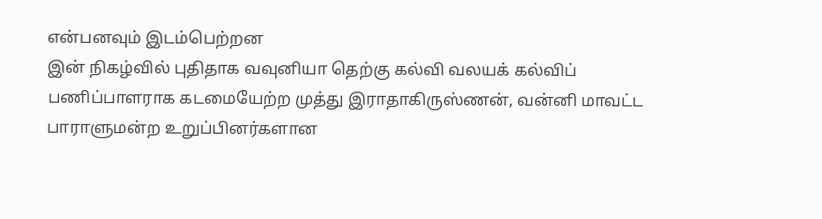என்பனவும் இடம்பெற்றன
இன் நிகழ்வில் புதிதாக வவுனியா தெற்கு கல்வி வலயக் கல்விப் பணிப்பாளராக கடமையேற்ற முத்து இராதாகிருஸ்ணன், வன்னி மாவட்ட பாராளுமன்ற உறுப்பினர்களான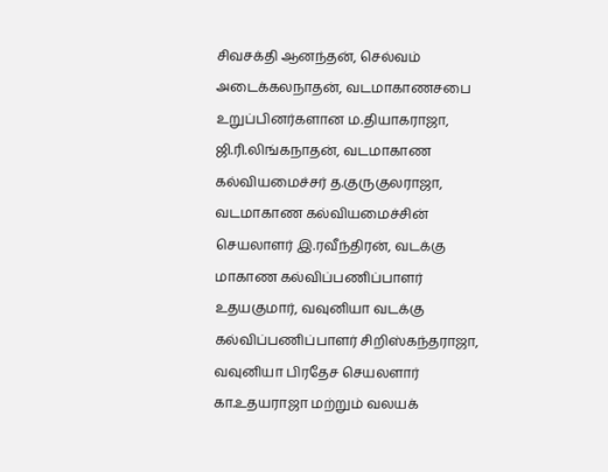சிவசக்தி ஆனந்தன், செல்வம் அடைக்கலநாதன், வடமாகாணசபை உறுப்பினர்களான ம.தியாகராஜா, ஜி.ரி.லிங்கநாதன், வடமாகாண கல்வியமைச்சர் த.குருகுலராஜா, வடமாகாண கல்வியமைச்சின் செயலாளர் இ.ரவீந்திரன், வடக்கு மாகாண கல்விப்பணிப்பாளர் உதயகுமார், வவுனியா வடக்கு கல்விப்பணிப்பாளர் சிறிஸ்கந்தராஜா, வவுனியா பிரதேச செயலளார் கா.உதயராஜா மற்றும் வலயக்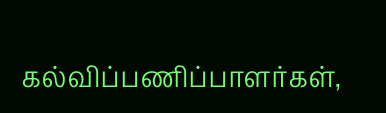கல்விப்பணிப்பாளர்கள்,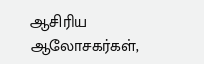ஆசிரிய ஆலோசகர்கள்,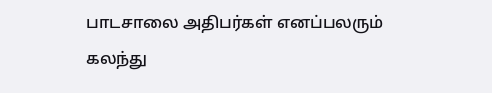பாடசாலை அதிபர்கள் எனப்பலரும் கலந்து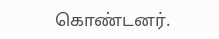கொண்டனர்.